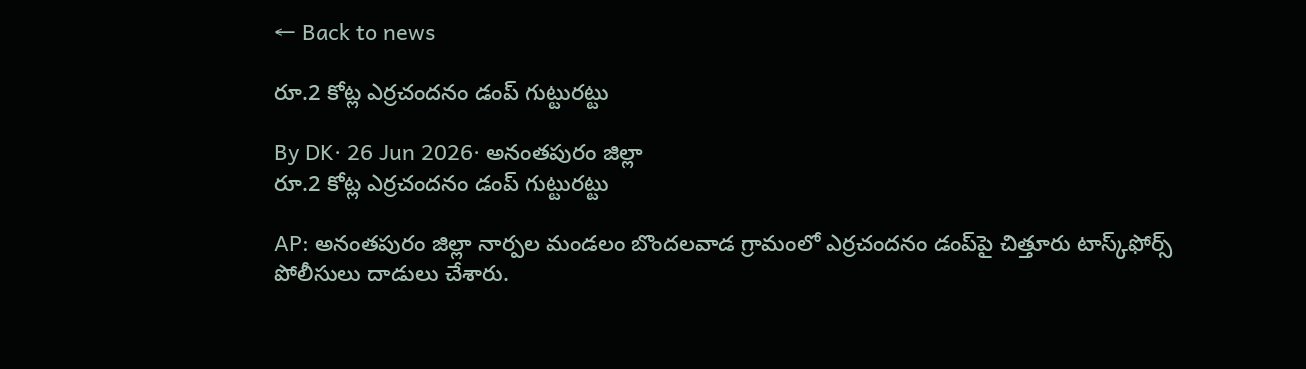← Back to news

రూ.2 కోట్ల ఎర్రచందనం డంప్ గుట్టురట్టు

By DK· 26 Jun 2026· అనంతపురం జిల్లా
రూ.2 కోట్ల ఎర్రచందనం డంప్ గుట్టురట్టు

AP: అనంతపురం జిల్లా నార్పల మండలం బొందలవాడ గ్రామంలో ఎర్రచందనం డంప్‌పై చిత్తూరు టాస్క్‌ఫోర్స్‌ పోలీసులు దాడులు చేశారు.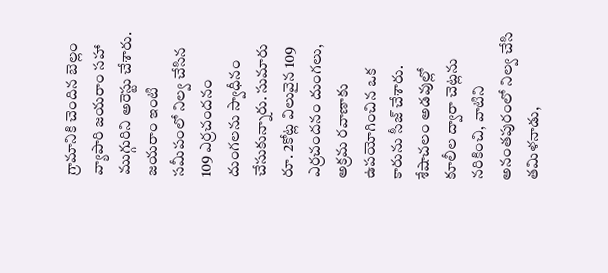గ్రామానికి చెందిన బెల్లం వ్యాపారి జయరాం సహా ముగ్గురిని అరెస్టు చేశారు. జయరాం ఇంటి సమీపంలో నిల్వ చేసిన 109 ఎర్రచందనం దుంగలను స్వాధీనం చేసుకున్నారు. సుమారు రూ. 2కోట్ల విలువైన 109 ఎర్రచందనం దుంగలు, అక్రమ రవాణాకు ఉపయోగించిన ఒక కారును సీజ్ చేశారు. శేషాచలం అడవుల్లో కూలీల ద్వారా చెట్లను నరికించి, వాటిని అనంతపురంలో నిల్వ చేసి తమిళనాడు,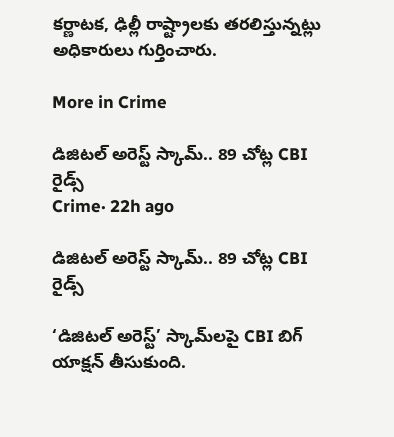కర్ణాటక, ఢిల్లీ రాష్ట్రాలకు తరలిస్తున్నట్లు అధికారులు గుర్తించారు.

More in Crime

డిజిటల్ అరెస్ట్ స్కామ్.. 89 చోట్ల CBI రైడ్స్
Crime· 22h ago

డిజిటల్ అరెస్ట్ స్కామ్.. 89 చోట్ల CBI రైడ్స్

‘డిజిటల్ అరెస్ట్’ స్కామ్‌లపై CBI బిగ్ యాక్షన్ తీసుకుంది.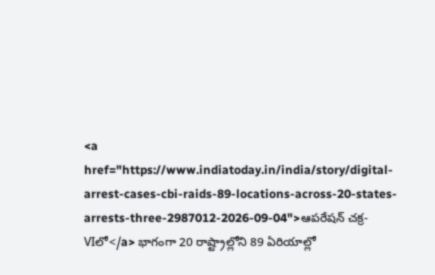<a href="https://www.indiatoday.in/india/story/digital-arrest-cases-cbi-raids-89-locations-across-20-states-arrests-three-2987012-2026-09-04">ఆపరేషన్ చక్ర-VIలో</a> భాగంగా 20 రాష్ట్రాల్లోని 89 ఏరియాల్లో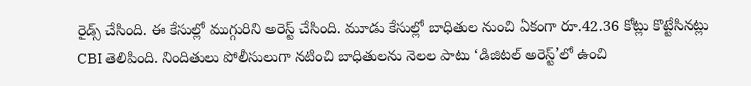రైడ్స్ చేసింది. ఈ కేసుల్లో ముగ్గురిని అరెస్ట్ చేసింది. మూడు కేసుల్లో బాధితుల నుంచి ఏకంగా రూ.42.36 కోట్లు కొట్టేసినట్లు CBI తెలిపింది. నిందితులు పోలీసులుగా నటించి బాధితులను నెలల పాటు ‘డిజిటల్ అరెస్ట్’లో ఉంచి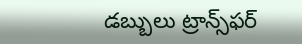డబ్బులు ట్రాన్స్‌ఫర్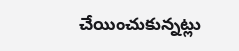చేయించుకున్నట్లు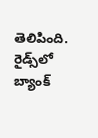తెలిపింది. రైడ్స్‌లో బ్యాంక్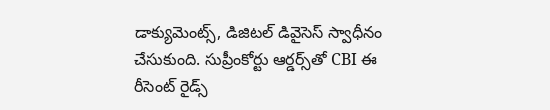డాక్యుమెంట్స్, డిజిటల్ డివైసెస్ స్వాధీనం చేసుకుంది. సుప్రీంకోర్టు ఆర్డర్స్‌తో CBI ఈ రీసెంట్ రైడ్స్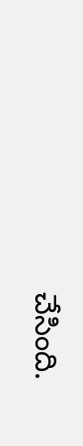చేసింది.